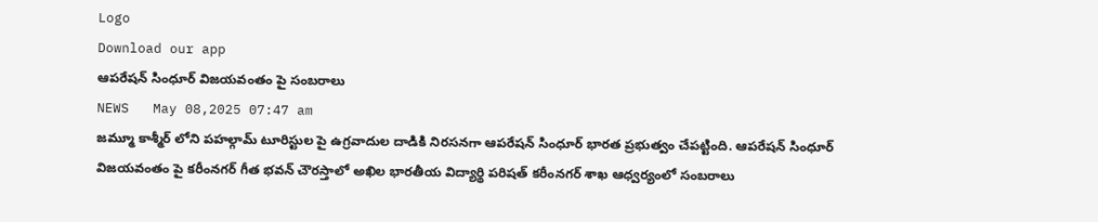Logo
Download our app
ఆపరేషన్ సింధూర్ విజయవంతం పై సంబరాలు
NEWS   May 08,2025 07:47 am
జమ్మూ కాశ్మీర్ లోని పహల్గామ్ టూరిస్టుల పై ఉగ్రవాదుల దాడికి నిరసనగా ఆపరేషన్ సింధూర్ భారత ప్రభుత్వం చేపట్టింది. ఆపరేషన్ సింధూర్ విజయవంతం పై కరీంనగర్ గీత భవన్ చౌరస్తాలో అఖిల భారతీయ విద్యార్థి పరిషత్ కరీంనగర్ శాఖ ఆధ్వర్యంలో సంబరాలు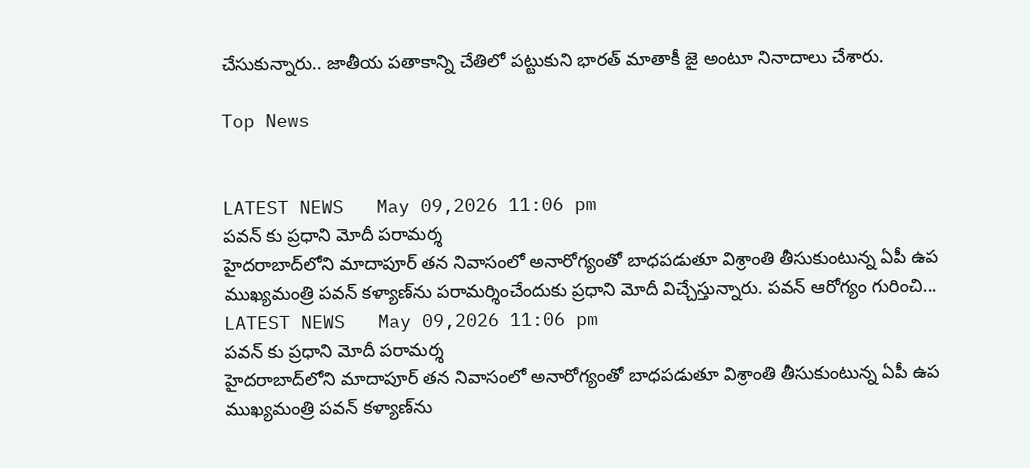చేసుకున్నారు.. జాతీయ పతాకాన్ని చేతిలో పట్టుకుని భారత్ మాతాకీ జై అంటూ నినాదాలు చేశారు.

Top News


LATEST NEWS   May 09,2026 11:06 pm
పవన్ కు ప్రధాని మోదీ పరామర్శ
హైదరాబాద్‌లోని మాదాపూర్‌ తన నివాసంలో అనారోగ్యంతో బాధపడుతూ విశ్రాంతి తీసుకుంటున్న ఏపీ ఉప ముఖ్యమంత్రి పవన్ కళ్యాణ్‌ను పరామర్శించేందుకు ప్రధాని మోదీ విచ్చేస్తున్నారు. పవన్ ఆరోగ్యం గురించి...
LATEST NEWS   May 09,2026 11:06 pm
పవన్ కు ప్రధాని మోదీ పరామర్శ
హైదరాబాద్‌లోని మాదాపూర్‌ తన నివాసంలో అనారోగ్యంతో బాధపడుతూ విశ్రాంతి తీసుకుంటున్న ఏపీ ఉప ముఖ్యమంత్రి పవన్ కళ్యాణ్‌ను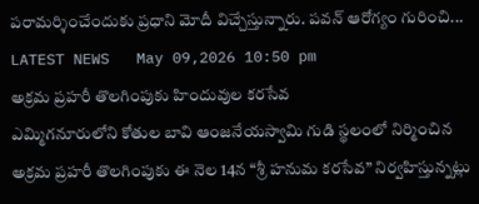పరామర్శించేందుకు ప్రధాని మోదీ విచ్చేస్తున్నారు. పవన్ ఆరోగ్యం గురించి...
LATEST NEWS   May 09,2026 10:50 pm
అక్రమ ప్రహరీ తొలగింపుకు హిందువుల కరసేవ
ఎమ్మిగనూరులోని కోతుల బావి ఆంజనేయస్వామి గుడి స్థలంలో నిర్మించిన అక్రమ ప్రహరీ తొలగింపుకు ఈ నెల 14న “శ్రీ హనుమ కరసేవ” నిర్వహిస్తున్నట్లు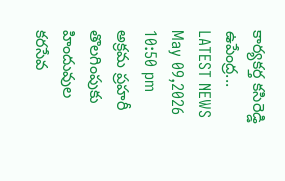కార్యకర్త కసిరెడ్డి ఉపేంద్ర...
LATEST NEWS   May 09,2026 10:50 pm
అక్రమ ప్రహరీ తొలగింపుకు హిందువుల కరసేవ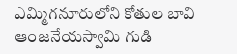ఎమ్మిగనూరులోని కోతుల బావి ఆంజనేయస్వామి గుడి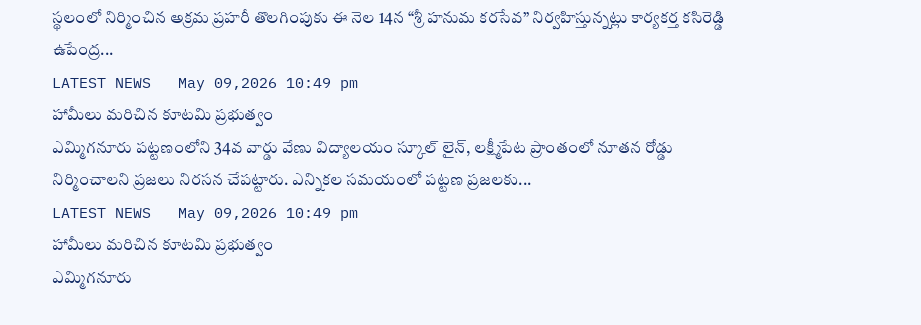స్థలంలో నిర్మించిన అక్రమ ప్రహరీ తొలగింపుకు ఈ నెల 14న “శ్రీ హనుమ కరసేవ” నిర్వహిస్తున్నట్లు కార్యకర్త కసిరెడ్డి ఉపేంద్ర...
LATEST NEWS   May 09,2026 10:49 pm
హామీలు మరిచిన కూటమి ప్రభుత్వం
ఎమ్మిగనూరు పట్టణంలోని 34వ వార్డు వేణు విద్యాలయం స్కూల్ లైన్, లక్ష్మీపేట ప్రాంతంలో నూతన రోడ్డు నిర్మించాలని ప్రజలు నిరసన చేపట్టారు. ఎన్నికల సమయంలో పట్టణ ప్రజలకు...
LATEST NEWS   May 09,2026 10:49 pm
హామీలు మరిచిన కూటమి ప్రభుత్వం
ఎమ్మిగనూరు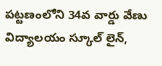పట్టణంలోని 34వ వార్డు వేణు విద్యాలయం స్కూల్ లైన్,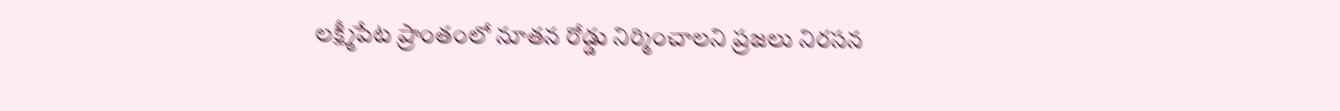లక్ష్మీపేట ప్రాంతంలో నూతన రోడ్డు నిర్మించాలని ప్రజలు నిరసన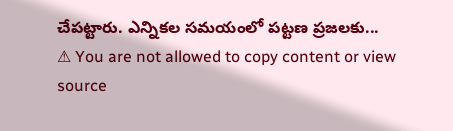చేపట్టారు. ఎన్నికల సమయంలో పట్టణ ప్రజలకు...
⚠ You are not allowed to copy content or view source